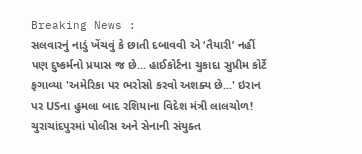Breaking News :
સલવારનું નાડું ખેંચવું કે છાતી દબાવવી એ ‘તૈયારી’ નહીં પણ દુષ્કર્મનો પ્રયાસ જ છે... હાઈકોર્ટના ચુકાદા સુપ્રીમ કોર્ટે ફગાવ્યા 'અમેરિકા પર ભરોસો કરવો અશક્ય છે...' ઇરાન પર USના હુમલા બાદ રશિયાના વિદેશ મંત્રી લાલચોળ! ચુરાચાંદપુરમાં પોલીસ અને સેનાની સંયુક્ત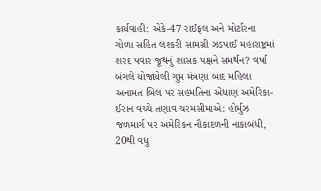કાર્યવાહી: એકે-47 રાઈફલ અને મોર્ટારના ગોળા સહિત લશ્કરી સામગ્રી ઝડપાઈ મહારાષ્ટ્રમાં શરદ પવાર જૂથનું શાસક પક્ષને સમર્થન? વર્ષા બંગલે યોજાયેલી ગુપ્ત મંત્રણા બાદ મહિલા અનામત બિલ પર સહમતિના એંધાણ અમેરિકા-ઈરાન વચ્ચે તણાવ ચરમસીમાએ: હોર્મુઝ જળમાર્ગ પર અમેરિકન નૌકાદળની નાકાબંધી, 20થી વધુ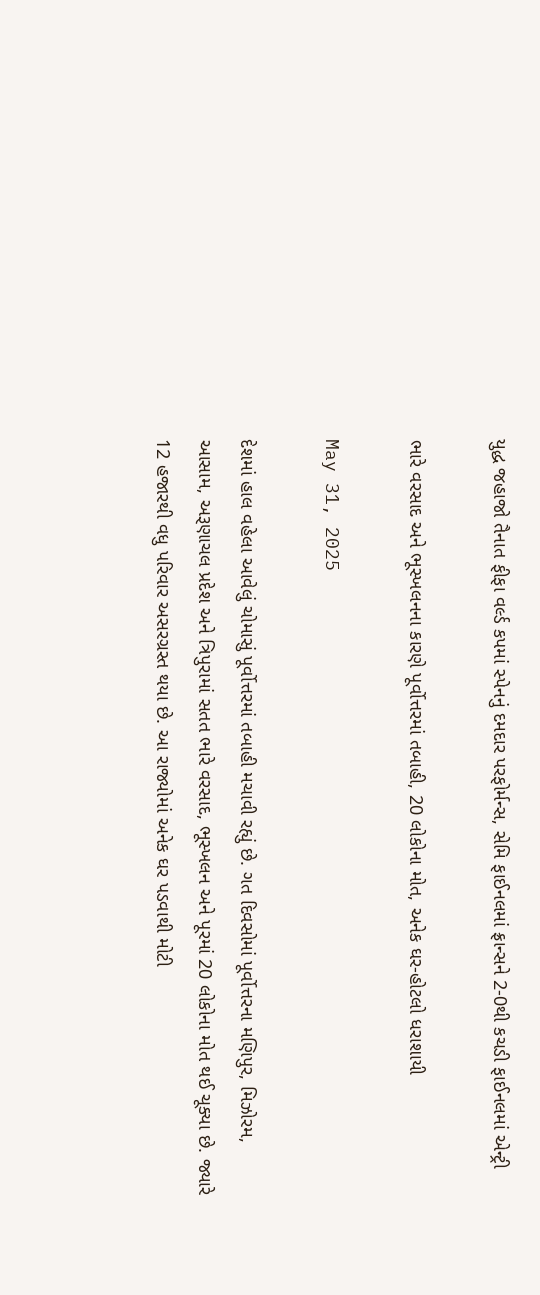યુદ્ધ જહાજો તૈનાત ફીફા વર્લ્ડ કપમાં સ્પેનનું દમદાર પરફોર્મન્સ, સેમિ ફાઈનલમાં ફ્રાન્સને 2-0થી કચડી ફાઈનલમાં એન્ટ્રી

ભારે વરસાદ અને ભૂસ્ખલનના કારણે પૂર્વોત્તરમાં તબાહી, 20 લોકોના મોત, અનેક ઘર-હોટલો ધરાશાયી

May 31, 2025

દેશમાં હાલ વહેલા આવેલું ચોમાસું પૂર્વોત્તરમાં તબાહી મચાવી રહ્યું છે. ગત દિવસોમાં પૂર્વોત્તરના મણિપુર, મિઝોરમ, આસામ, અરૂણાચલ પ્રદેશ અને ત્રિપુરામાં સતત ભારે વરસાદ, ભૂસ્ખલન અને પૂરમાં 20 લોકોના મોત થઈ ચૂક્યા છે. જ્યારે 12 હજારથી વધુ પરિવાર અસરગ્રસ્ત થયા છે. આ રાજ્યોમાં અનેક ઘર પડવાથી મોટી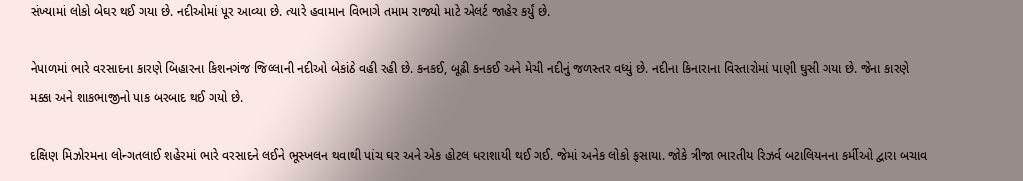સંખ્યામાં લોકો બેઘર થઈ ગયા છે. નદીઓમાં પૂર આવ્યા છે. ત્યારે હવામાન વિભાગે તમામ રાજ્યો માટે એલર્ટ જાહેર કર્યું છે.

નેપાળમાં ભારે વરસાદના કારણે બિહારના કિશનગંજ જિલ્લાની નદીઓ બેકાંઠે વહી રહી છે. કનકઈ, બૂઢી કનકઈ અને મેચી નદીનું જળસ્તર વધ્યું છે. નદીના કિનારાના વિસ્તારોમાં પાણી ઘુસી ગયા છે. જેના કારણે મક્કા અને શાકભાજીનો પાક બરબાદ થઈ ગયો છે.

દક્ષિણ મિઝોરમના લોન્ગતલાઈ શહેરમાં ભારે વરસાદને લઈને ભૂસ્ખલન થવાથી પાંચ ઘર અને એક હોટલ ધરાશાયી થઈ ગઈ. જેમાં અનેક લોકો ફસાયા. જોકે ત્રીજા ભારતીય રિઝર્વ બટાલિયનના કર્મીઓ દ્વારા બચાવ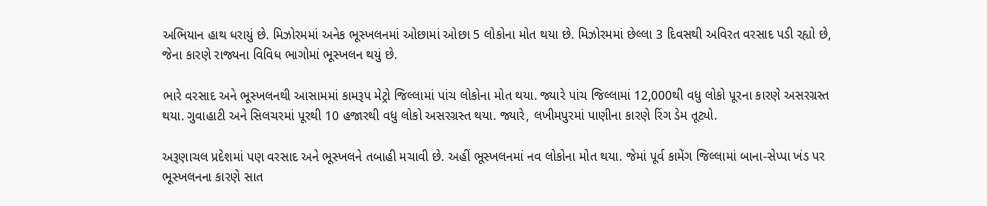અભિયાન હાથ ધરાયું છે. મિઝોરમમાં અનેક ભૂસ્ખલનમાં ઓછામાં ઓછા 5 લોકોના મોત થયા છે. મિઝોરમમાં છેલ્લા 3 દિવસથી અવિરત વરસાદ પડી રહ્યો છે, જેના કારણે રાજ્યના વિવિધ ભાગોમાં ભૂસ્ખલન થયું છે.

ભારે વરસાદ અને ભૂસ્ખલનથી આસામમાં કામરૂપ મેટ્રો જિલ્લામાં પાંચ લોકોના મોત થયા. જ્યારે પાંચ જિલ્લામાં 12,000થી વધુ લોકો પૂરના કારણે અસરગ્રસ્ત થયા. ગુવાહાટી અને સિલચરમાં પૂરથી 10 હજારથી વધુ લોકો અસરગ્રસ્ત થયા. જ્યારે, લખીમપુરમાં પાણીના કારણે રિંગ ડેમ તૂટ્યો.

અરૂણાચલ પ્રદેશમાં પણ વરસાદ અને ભૂસ્ખલને તબાહી મચાવી છે. અહીં ભૂસ્ખલનમાં નવ લોકોના મોત થયા. જેમાં પૂર્વ કામેંગ જિલ્લામાં બાના-સેપ્પા ખંડ પર ભૂસ્ખલનના કારણે સાત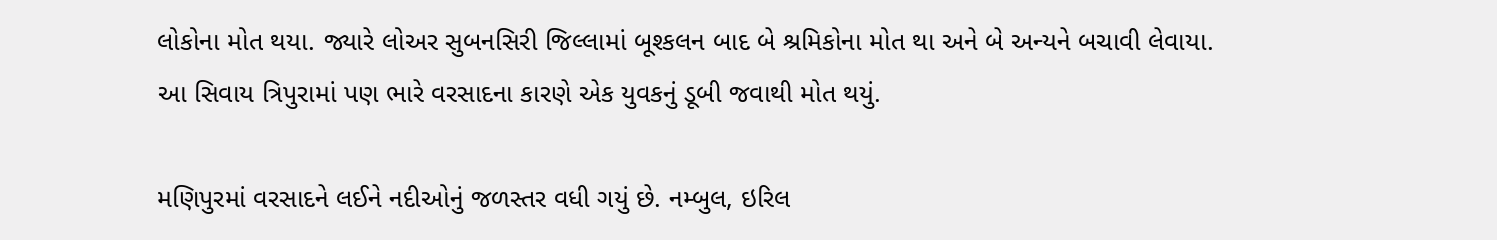લોકોના મોત થયા. જ્યારે લોઅર સુબનસિરી જિલ્લામાં બૂશ્કલન બાદ બે શ્રમિકોના મોત થા અને બે અન્યને બચાવી લેવાયા. આ સિવાય ત્રિપુરામાં પણ ભારે વરસાદના કારણે એક યુવકનું ડૂબી જવાથી મોત થયું.

મણિપુરમાં વરસાદને લઈને નદીઓનું જળસ્તર વધી ગયું છે. નમ્બુલ, ઇરિલ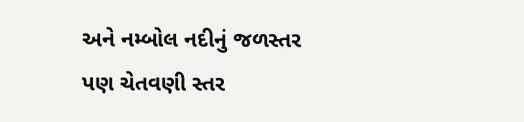અને નમ્બોલ નદીનું જળસ્તર પણ ચેતવણી સ્તર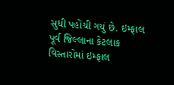સુધી પહોંચી ગયું છે. ઇમ્ફાલ પૂર્વ જિલ્લાના કેટલાક વિસ્તારોમાં ઇમ્ફાલ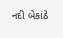નદી બેકાંઠે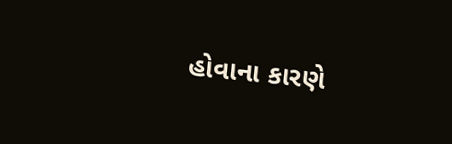હોવાના કારણે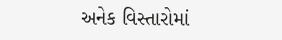અનેક વિસ્તારોમાં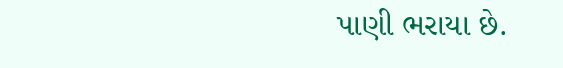પાણી ભરાયા છે.